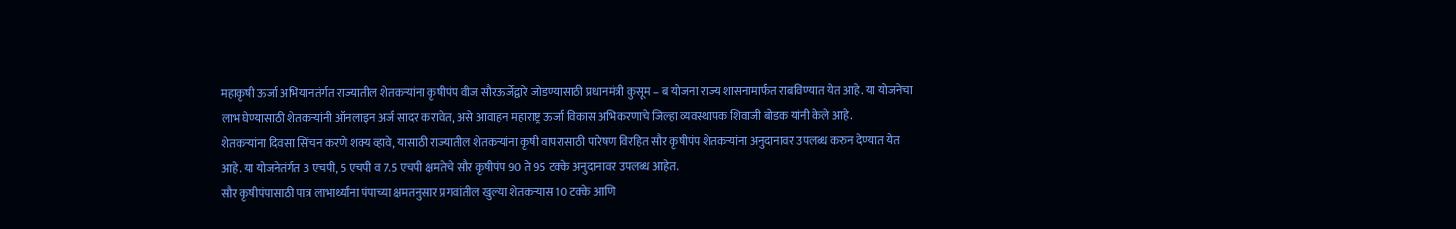महाकृषी ऊर्जा अभियानतंर्गत राज्यातील शेतकऱ्यांना कृषीपंप वीज सौरऊर्जेद्वारे जोडण्यासाठी प्रधानमंत्री कुसूम – ब योजना राज्य शासनामार्फत राबविण्यात येत आहे. या योजनेचा लाभ घेण्यासाठी शेतकऱ्यांनी ऑनलाइन अर्ज सादर करावेत, असे आवाहन महाराष्ट्र ऊर्जा विकास अभिकरणाचे जिल्हा व्यवस्थापक शिवाजी बोडक यांनी केले आहे.
शेतकऱ्यांना दिवसा सिंचन करणे शक्य व्हावे, यासाठी राज्यातील शेतकऱ्यांना कृषी वापरासाठी पारेषण विरहित सौर कृषीपंप शेतकऱ्यांना अनुदानावर उपलब्ध करुन देण्यात येत आहे. या योजनेतंर्गत 3 एचपी, 5 एचपी व 7.5 एचपी क्षमतेचे सौर कृषीपंप 90 ते 95 टक्के अनुदानावर उपलब्ध आहेत.
सौर कृषीपंपासाठी पात्र लाभार्थ्यांना पंपाच्या क्षमतनुसार प्रगवांतील खुल्या शेतकऱ्यास 10 टक्के आणि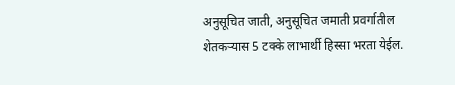अनुसूचित जाती, अनुसूचित जमाती प्रवर्गातील शेतकऱ्यास 5 टक्के लाभार्थी हिस्सा भरता येईल.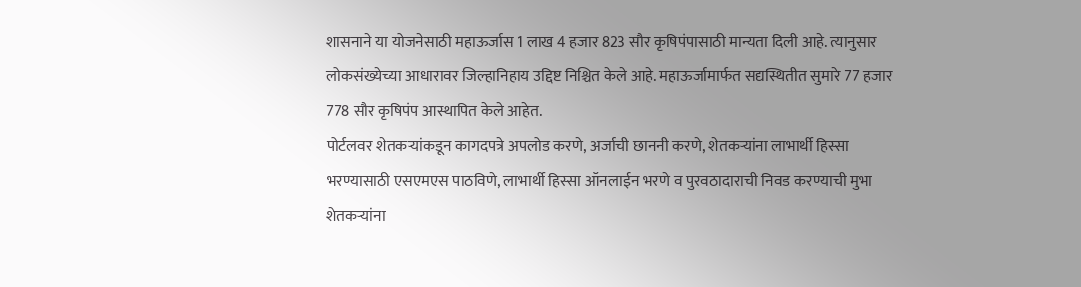शासनाने या योजनेसाठी महाऊर्जास 1 लाख 4 हजार 823 सौर कृषिपंपासाठी मान्यता दिली आहे. त्यानुसार लोकसंख्येच्या आधारावर जिल्हानिहाय उद्दिष्ट निश्चित केले आहे. महाऊर्जामार्फत सद्यस्थितीत सुमारे 77 हजार 778 सौर कृषिपंप आस्थापित केले आहेत.
पोर्टलवर शेतकऱ्यांकडून कागदपत्रे अपलोड करणे, अर्जाची छाननी करणे, शेतकऱ्यांना लाभार्थी हिस्सा भरण्यासाठी एसएमएस पाठविणे, लाभार्थी हिस्सा ऑनलाईन भरणे व पुरवठादाराची निवड करण्याची मुभा शेतकऱ्यांना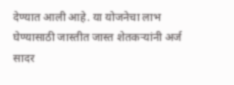देण्यात आली आहे. या योजनेचा लाभ घेण्यासाठी जास्तीत जास्त शेतकऱ्यांनी अर्ज सादर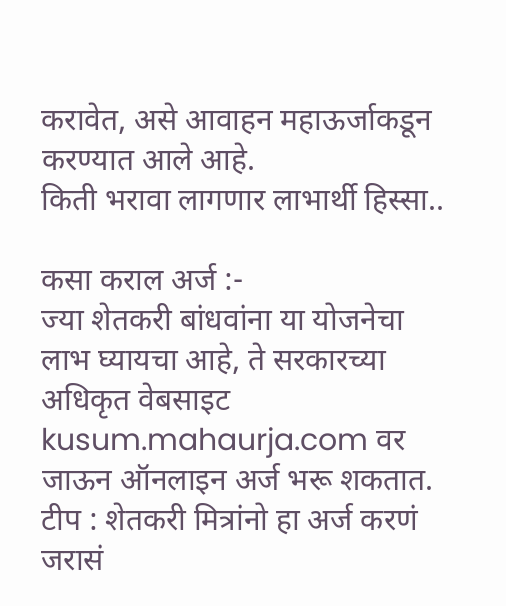करावेत, असे आवाहन महाऊर्जाकडून करण्यात आले आहे.
किती भरावा लागणार लाभार्थी हिस्सा..

कसा कराल अर्ज :-
ज्या शेतकरी बांधवांना या योजनेचा लाभ घ्यायचा आहे, ते सरकारच्या अधिकृत वेबसाइट kusum.mahaurja.com वर जाऊन ऑनलाइन अर्ज भरू शकतात.
टीप : शेतकरी मित्रांनो हा अर्ज करणं जरासं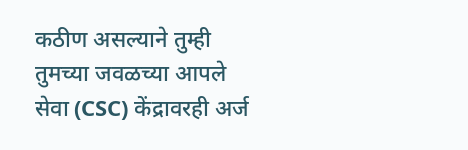कठीण असल्याने तुम्ही तुमच्या जवळच्या आपले सेवा (CSC) केंद्रावरही अर्ज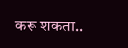करू शकता..